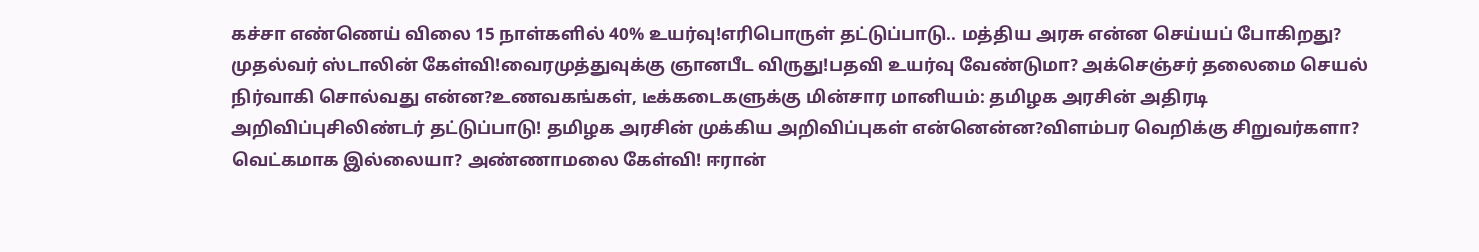கச்சா எண்ணெய் விலை 15 நாள்களில் 40% உயர்வு!எரிபொருள் தட்டுப்பாடு.. மத்திய அரசு என்ன செய்யப் போகிறது? முதல்வர் ஸ்டாலின் கேள்வி!வைரமுத்துவுக்கு ஞானபீட விருது!பதவி உயர்வு வேண்டுமா? அக்செஞ்சர் தலைமை செயல் நிர்வாகி சொல்வது என்ன?உணவகங்கள், டீக்கடைகளுக்கு மின்சார மானியம்: தமிழக அரசின் அதிரடி அறிவிப்புசிலிண்டர் தட்டுப்பாடு! தமிழக அரசின் முக்கிய அறிவிப்புகள் என்னென்ன?விளம்பர வெறிக்கு சிறுவர்களா? வெட்கமாக இல்லையா? அண்ணாமலை கேள்வி! ஈரான்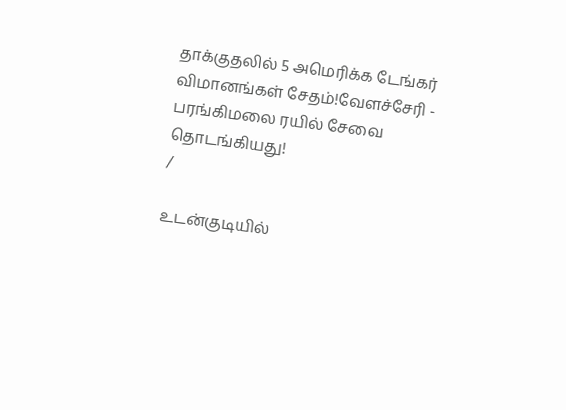தாக்குதலில் 5 அமெரிக்க டேங்கர் விமானங்கள் சேதம்!வேளச்சேரி - பரங்கிமலை ரயில் சேவை தொடங்கியது!
/

உடன்குடியில்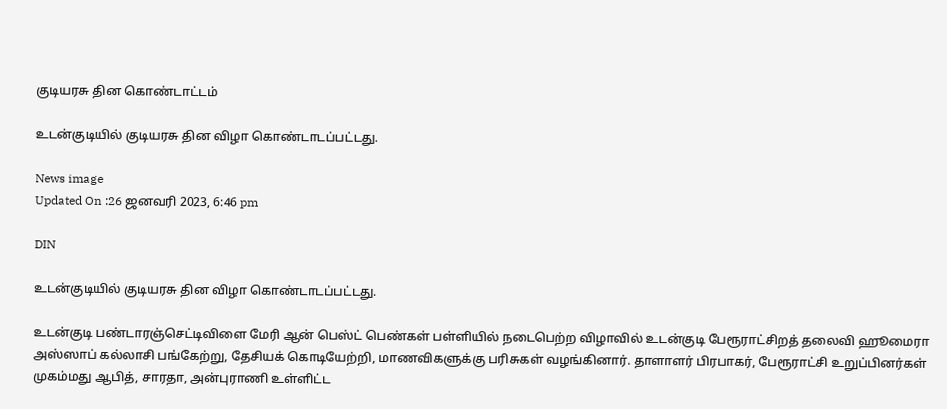குடியரசு தின கொண்டாட்டம்

உடன்குடியில் குடியரசு தின விழா கொண்டாடப்பட்டது.

News image
Updated On :26 ஜனவரி 2023, 6:46 pm

DIN

உடன்குடியில் குடியரசு தின விழா கொண்டாடப்பட்டது.

உடன்குடி பண்டாரஞ்செட்டிவிளை மேரி ஆன் பெஸ்ட் பெண்கள் பள்ளியில் நடைபெற்ற விழாவில் உடன்குடி பேரூராட்சிறத் தலைவி ஹூமைரா அஸ்ஸாப் கல்லாசி பங்கேற்று, தேசியக் கொடியேற்றி, மாணவிகளுக்கு பரிசுகள் வழங்கினார். தாளாளர் பிரபாகர், பேரூராட்சி உறுப்பினர்கள் முகம்மது ஆபித், சாரதா, அன்புராணி உள்ளிட்ட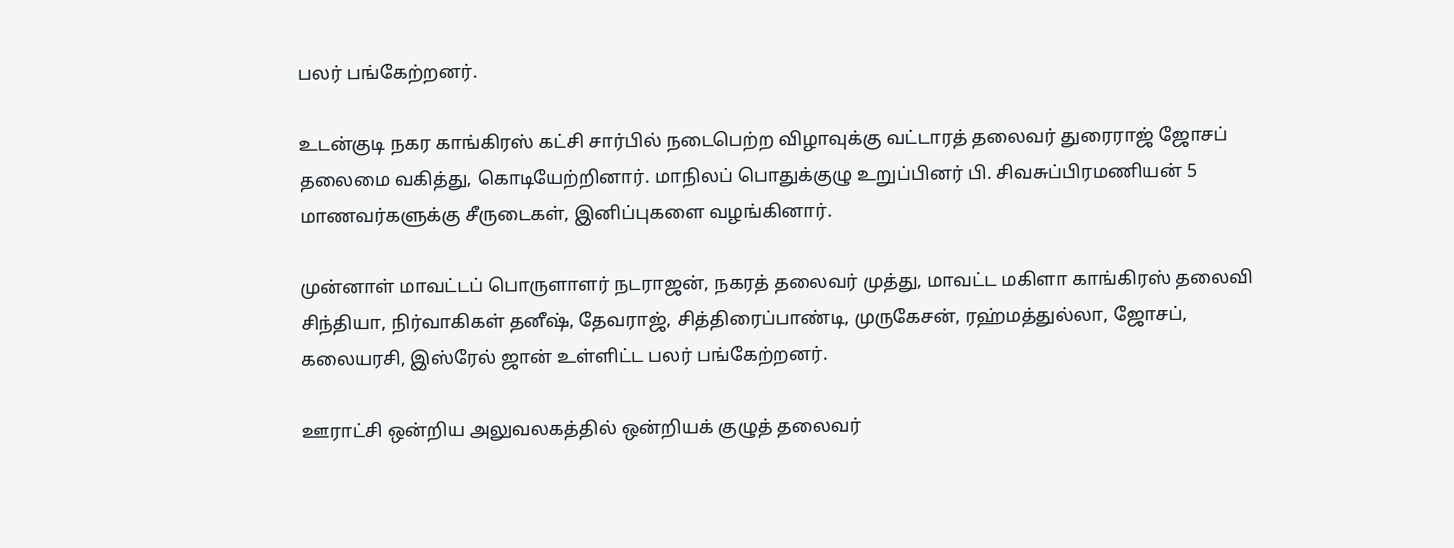பலர் பங்கேற்றனர்.

உடன்குடி நகர காங்கிரஸ் கட்சி சார்பில் நடைபெற்ற விழாவுக்கு வட்டாரத் தலைவர் துரைராஜ் ஜோசப் தலைமை வகித்து, கொடியேற்றினார். மாநிலப் பொதுக்குழு உறுப்பினர் பி. சிவசுப்பிரமணியன் 5 மாணவர்களுக்கு சீருடைகள், இனிப்புகளை வழங்கினார்.

முன்னாள் மாவட்டப் பொருளாளர் நடராஜன், நகரத் தலைவர் முத்து, மாவட்ட மகிளா காங்கிரஸ் தலைவி சிந்தியா, நிர்வாகிகள் தனீஷ், தேவராஜ், சித்திரைப்பாண்டி, முருகேசன், ரஹ்மத்துல்லா, ஜோசப், கலையரசி, இஸ்ரேல் ஜான் உள்ளிட்ட பலர் பங்கேற்றனர்.

ஊராட்சி ஒன்றிய அலுவலகத்தில் ஒன்றியக் குழுத் தலைவர்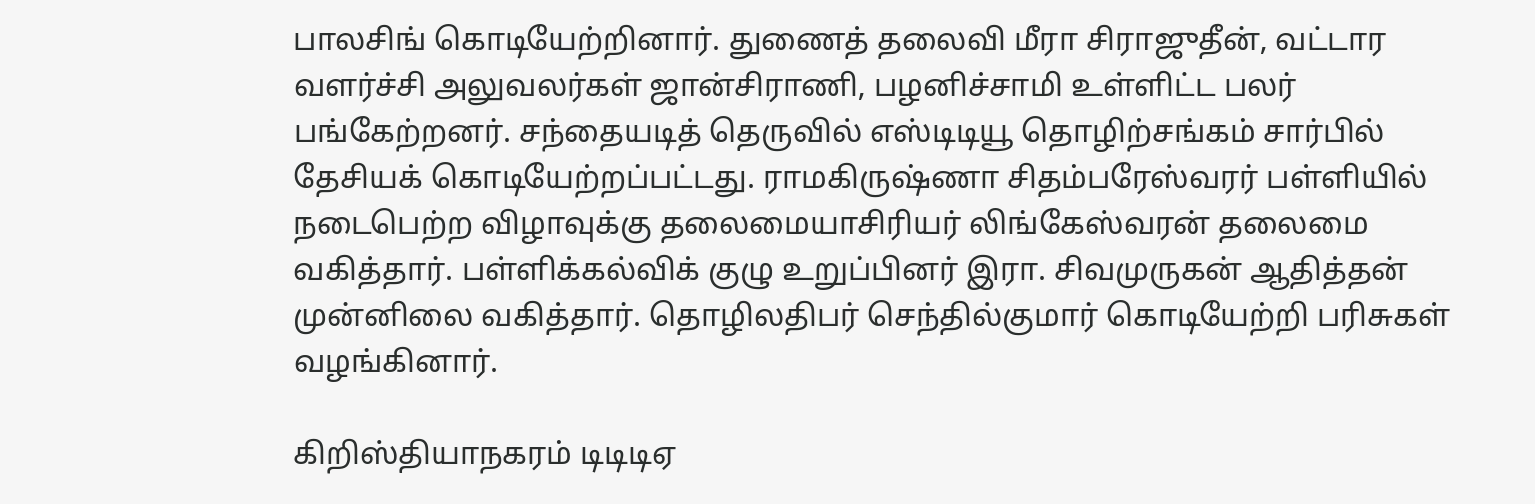பாலசிங் கொடியேற்றினார். துணைத் தலைவி மீரா சிராஜுதீன், வட்டார வளர்ச்சி அலுவலர்கள் ஜான்சிராணி, பழனிச்சாமி உள்ளிட்ட பலர் பங்கேற்றனர். சந்தையடித் தெருவில் எஸ்டிடியூ தொழிற்சங்கம் சார்பில் தேசியக் கொடியேற்றப்பட்டது. ராமகிருஷ்ணா சிதம்பரேஸ்வரர் பள்ளியில் நடைபெற்ற விழாவுக்கு தலைமையாசிரியர் லிங்கேஸ்வரன் தலைமை வகித்தார். பள்ளிக்கல்விக் குழு உறுப்பினர் இரா. சிவமுருகன் ஆதித்தன் முன்னிலை வகித்தார். தொழிலதிபர் செந்தில்குமார் கொடியேற்றி பரிசுகள் வழங்கினார்.

கிறிஸ்தியாநகரம் டிடிடிஏ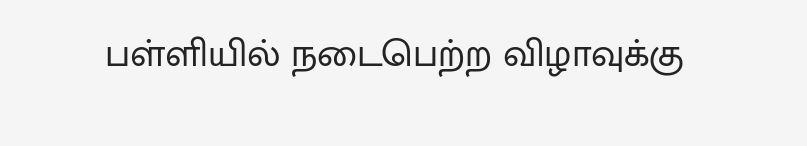பள்ளியில் நடைபெற்ற விழாவுக்கு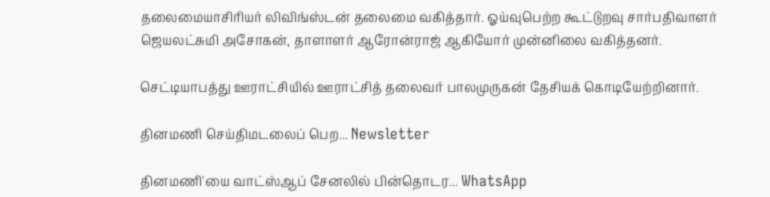தலைமையாசிரியர் லிவிங்ஸ்டன் தலைமை வகித்தார். ஓய்வுபெற்ற கூட்டுறவு சார்பதிவாளர் ஜெயலட்சுமி அசோகன், தாளாளர் ஆரோன்ராஜ் ஆகியோர் முன்னிலை வகித்தனர்.

செட்டியாபத்து ஊராட்சியில் ஊராட்சித் தலைவர் பாலமுருகன் தேசியக் கொடியேற்றினார்.

தினமணி செய்திமடலைப் பெற... Newsletter

தினமணி'யை வாட்ஸ்ஆப் சேனலில் பின்தொடர... WhatsApp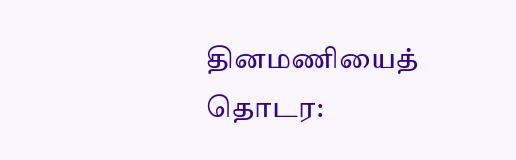தினமணியைத் தொடர: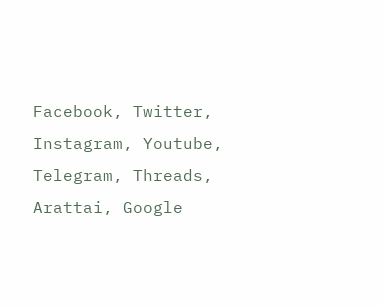Facebook, Twitter, Instagram, Youtube, Telegram, Threads, Arattai, Google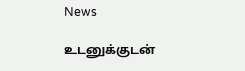News

உடனுக்குடன்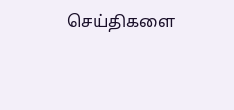செய்திகளை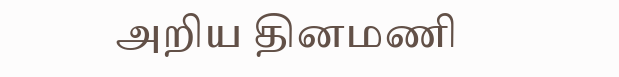அறிய தினமணி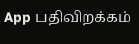App பதிவிறக்கம்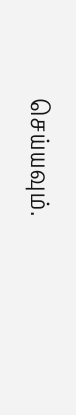செய்யவும்.